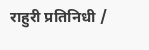राहुरी प्रतिनिधी /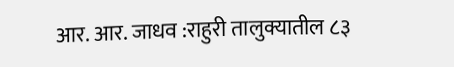आर. आर. जाधव :राहुरी तालुक्यातील ८३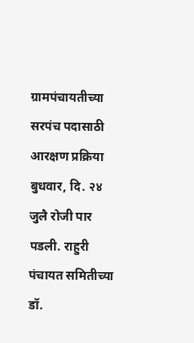ग्रामपंचायतीच्या सरपंच पदासाठी आरक्षण प्रक्रिया बुधवार, दि. २४ जुलै रोजी पार पडली. राहुरी पंचायत समितीच्या डॉ.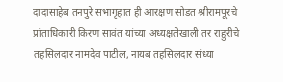दादासाहेब तनपुरे सभागृहात ही आरक्षण सोडत श्रीरामपूरचे प्रांताधिकारी किरण सावंत यांच्या अध्यक्षतेखाली तर राहुरीचे तहसिलदार नामदेव पाटील, नायब तहसिलदार संध्या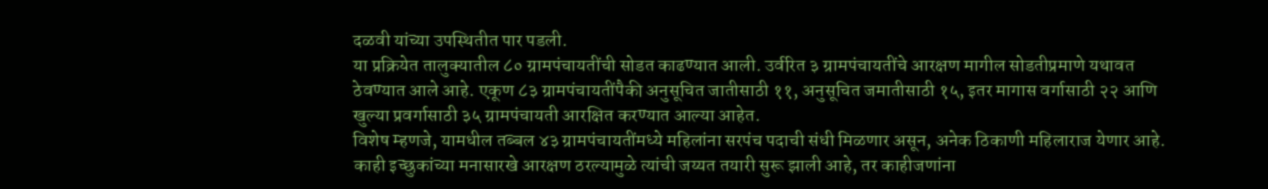दळवी यांच्या उपस्थितीत पार पडली.
या प्रक्रियेत तालुक्यातील ८० ग्रामपंचायतींची सोडत काढण्यात आली. उर्वरित ३ ग्रामपंचायतींचे आरक्षण मागील सोडतीप्रमाणे यथावत ठेवण्यात आले आहे. एकूण ८३ ग्रामपंचायतींपैकी अनुसूचित जातीसाठी ११, अनुसूचित जमातीसाठी १५, इतर मागास वर्गासाठी २२ आणि खुल्या प्रवर्गासाठी ३५ ग्रामपंचायती आरक्षित करण्यात आल्या आहेत.
विशेष म्हणजे, यामधील तब्बल ४३ ग्रामपंचायतींमध्ये महिलांना सरपंच पदाची संधी मिळणार असून, अनेक ठिकाणी महिलाराज येणार आहे. काही इच्छुकांच्या मनासारखे आरक्षण ठरल्यामुळे त्यांची जय्यत तयारी सुरू झाली आहे, तर काहीजणांना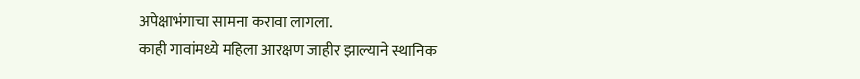अपेक्षाभंगाचा सामना करावा लागला.
काही गावांमध्ये महिला आरक्षण जाहीर झाल्याने स्थानिक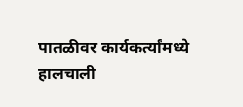पातळीवर कार्यकर्त्यांमध्ये हालचाली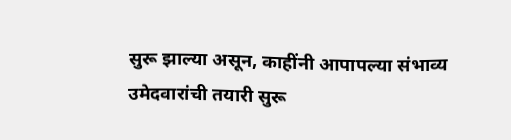सुरू झाल्या असून, काहींनी आपापल्या संभाव्य उमेदवारांची तयारी सुरू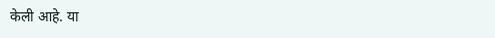केली आहे. या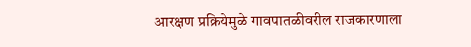आरक्षण प्रक्रियेमुळे गावपातळीवरील राजकारणाला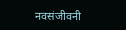नवसंजीवनी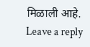मिळाली आहे.
Leave a reply